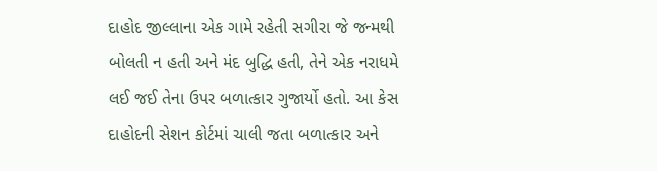દાહોદ જીલ્લાના એક ગામે રહેતી સગીરા જે જન્મથી બોલતી ન હતી અને મંદ બુદ્ધિ હતી, તેને એક નરાધમે લઈ જઈ તેના ઉપર બળાત્કાર ગુજાર્યો હતો. આ કેસ દાહોદની સેશન કોર્ટમાં ચાલી જતા બળાત્કાર અને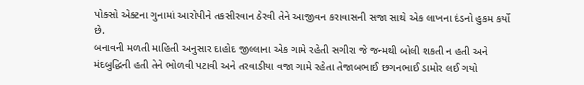પોક્સો એક્ટના ગુનામાં આરોપીને તકસીરવાન ઠેરવી તેને આજીવન કરાવાસની સજા સાથે એક લાખના દંડનો હુકમ કર્યો છે.
બનાવની મળતી માહિતી અનુસાર દાહોદ જીલ્લાના એક ગામે રહેતી સગીરા જે જન્મથી બોલી શકતી ન હતી અને મંદબુદ્ધિની હતી તેને ભોળવી પટાવી અને તરવાડીયા વજા ગામે રહેતા તેજાબભાઈ છગનભાઈ ડામોર લઈ ગયો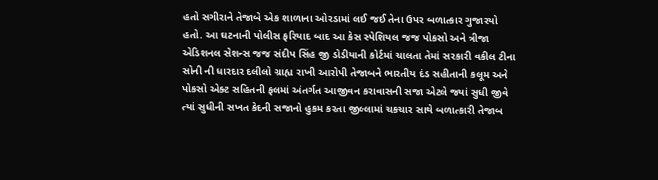હતો સગીરાને તેજાબે એક શાળાના ઓરડામાં લઈ જઈ તેના ઉપર બળાત્કાર ગુજારયો હતો. આ ઘટનાની પોલીસ ફરિયાદ બાદ આ કેસ સ્પેશિયલ જજ પોકસો અને ત્રીજા એડિશનલ સેશન્સ જજ સંદીપ સિંહ જી ડોડીયાની કોર્ટમાં ચાલતા તેમાં સરકારી વકીલ ટીના સોની ની ધારદાર દલીલો ગ્રાહ્ય રાખી આરોપી તેજાબને ભારતીય દંડ સહીતાની કલૂમ અને પોકસો એક્ટ સહિતની ફલમાં અંતર્ગત આજીવન કરાવાસની સજા એટલે જ્યાં સુધી જીવે ત્યાં સુધીની સખત કેદની સજાનો હુકમ કરતા જીલ્લામાં ચકચાર સાથે બળાત્કારી તેજાબ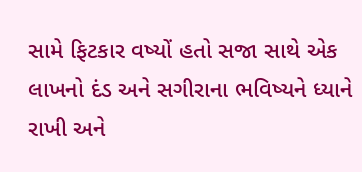સામે ફિટકાર વષ્યોં હતો સજા સાથે એક લાખનો દંડ અને સગીરાના ભવિષ્યને ધ્યાને રાખી અને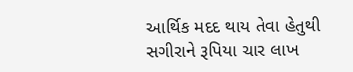આર્થિક મદદ થાય તેવા હેતુથી સગીરાને રૂપિયા ચાર લાખ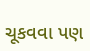ચૂકવવા પણ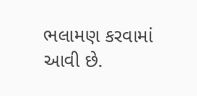ભલામણ કરવામાં આવી છે.